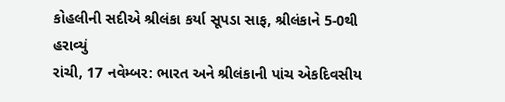કોહલીની સદીએ શ્રીલંકા કર્યા સૂપડા સાફ, શ્રીલંકાને 5-0થી હરાવ્યું
રાંચી, 17 નવેમ્બર: ભારત અને શ્રીલંકાની પાંચ એકદિવસીય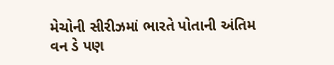મેચોની સીરીઝમાં ભારતે પોતાની અંતિમ વન ડે પણ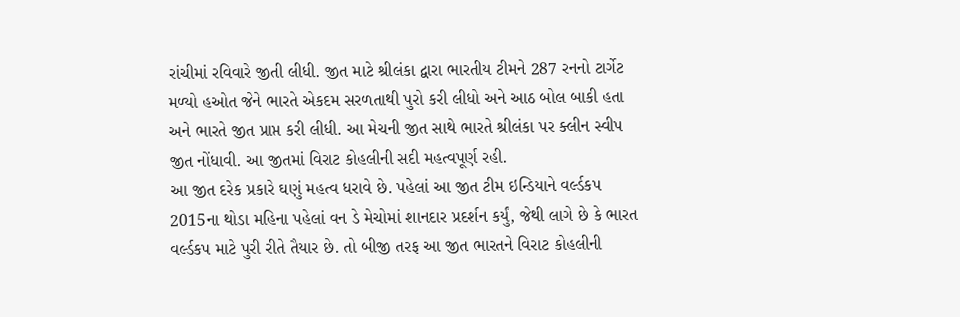રાંચીમાં રવિવારે જીતી લીધી. જીત માટે શ્રીલંકા દ્વારા ભારતીય ટીમને 287 રનનો ટાર્ગેટ મળ્યો હઓત જેને ભારતે એકદમ સરળતાથી પુરો કરી લીધો અને આઠ બોલ બાકી હતા અને ભારતે જીત પ્રાપ્ત કરી લીધી. આ મેચની જીત સાથે ભારતે શ્રીલંકા પર ક્લીન સ્વીપ જીત નોંધાવી. આ જીતમાં વિરાટ કોહલીની સદી મહત્વપૂર્ણ રહી.
આ જીત દરેક પ્રકારે ઘણું મહત્વ ધરાવે છે. પહેલાં આ જીત ટીમ ઇન્ડિયાને વર્લ્ડકપ 2015ના થોડા મહિના પહેલાં વન ડે મેચોમાં શાનદાર પ્રદર્શન કર્યું, જેથી લાગે છે કે ભારત વર્લ્ડકપ માટે પુરી રીતે તૈયાર છે. તો બીજી તરફ આ જીત ભારતને વિરાટ કોહલીની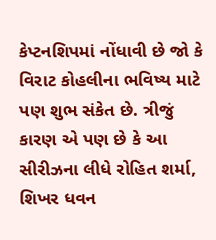કેપ્ટનશિપમાં નોંધાવી છે જો કે વિરાટ કોહલીના ભવિષ્ય માટે પણ શુભ સંકેત છે. ત્રીજું કારણ એ પણ છે કે આ સીરીઝના લીધે રોહિત શર્મા, શિખર ધવન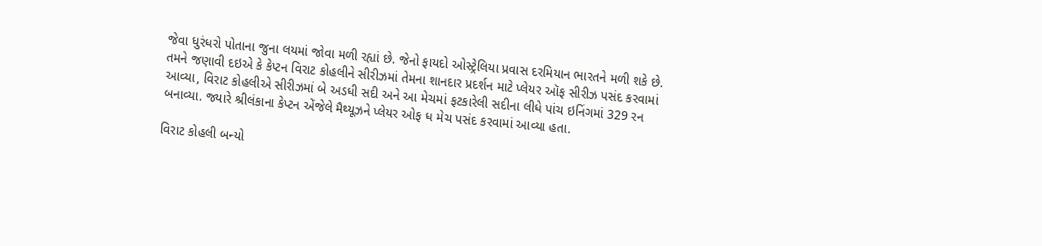જેવા ધુરંધરો પોતાના જુના લયમાં જોવા મળી રહ્યાં છે. જેનો ફાયદો ઓસ્ટ્રેલિયા પ્રવાસ દરમિયાન ભારતને મળી શકે છે.
તમને જણાવી દઇએ કે કેપ્ટન વિરાટ કોહલીને સીરીઝમાં તેમના શાનદાર પ્રદર્શન માટે પ્લેયર ઑફ સીરીઝ પસંદ કરવામાં આવ્યા, વિરાટ કોહલીએ સીરીઝમાં બે અડધી સદી અને આ મેચમાં ફટકારેલી સદીના લીધે પાંચ ઇનિંગમાં 329 રન બનાવ્યા. જ્યારે શ્રીલંકાના કેપ્ટન એંજેલે મૈથ્યૂઝને પ્લેયર ઓફ ધ મેચ પસંદ કરવામાં આવ્યા હતા.

વિરાટ કોહલી બન્યો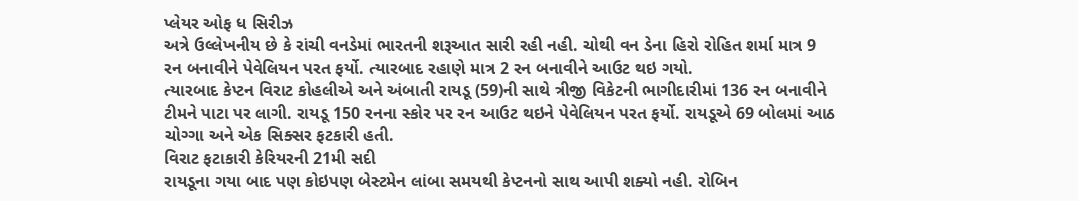પ્લેયર ઓફ ધ સિરીઝ
અત્રે ઉલ્લેખનીય છે કે રાંચી વનડેમાં ભારતની શરૂઆત સારી રહી નહી. ચોથી વન ડેના હિરો રોહિત શર્મા માત્ર 9 રન બનાવીને પેવેલિયન પરત ફર્યો. ત્યારબાદ રહાણે માત્ર 2 રન બનાવીને આઉટ થઇ ગયો.
ત્યારબાદ કેપ્ટન વિરાટ કોહલીએ અને અંબાતી રાયડૂ (59)ની સાથે ત્રીજી વિકેટની ભાગીદારીમાં 136 રન બનાવીને ટીમને પાટા પર લાગી. રાયડૂ 150 રનના સ્કોર પર રન આઉટ થઇને પેવેલિયન પરત ફર્યો. રાયડૂએ 69 બોલમાં આઠ ચોગ્ગા અને એક સિક્સર ફટકારી હતી.
વિરાટ ફટાકારી કેરિયરની 21મી સદી
રાયડૂના ગયા બાદ પણ કોઇપણ બેસ્ટમેન લાંબા સમયથી કેપ્ટનનો સાથ આપી શક્યો નહી. રોબિન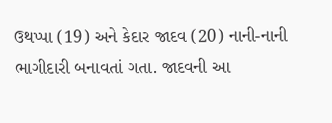ઉથપ્પા (19) અને કેદાર જાદવ (20) નાની-નાની ભાગીદારી બનાવતાં ગતા. જાદવની આ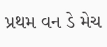પ્રથમ વન ડે મેચ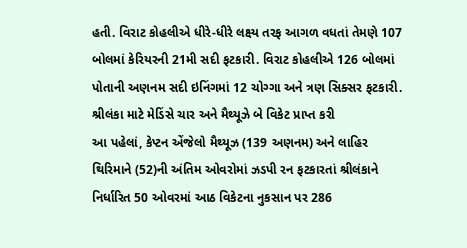હતી. વિરાટ કોહલીએ ધીરે-ધીરે લક્ષ્ય તરફ આગળ વધતાં તેમણે 107 બોલમાં કેરિયરની 21મી સદી ફટકારી. વિરાટ કોહલીએ 126 બોલમાં પોતાની અણનમ સદી ઇનિંગમાં 12 ચોગ્ગા અને ત્રણ સિક્સર ફટકારી.
શ્રીલંકા માટે મેડિંસે ચાર અને મૈથ્યૂઝે બે વિકેટ પ્રાપ્ત કરી
આ પહેલાં, કેપ્ટન એંજેલો મૈથ્યૂઝ (139 અણનમ) અને લાહિર થિરિમાને (52)ની અંતિમ ઓવરોમાં ઝડપી રન ફટકારતાં શ્રીલંકાને નિર્ધારિત 50 ઓવરમાં આઠ વિકેટના નુકસાન પર 286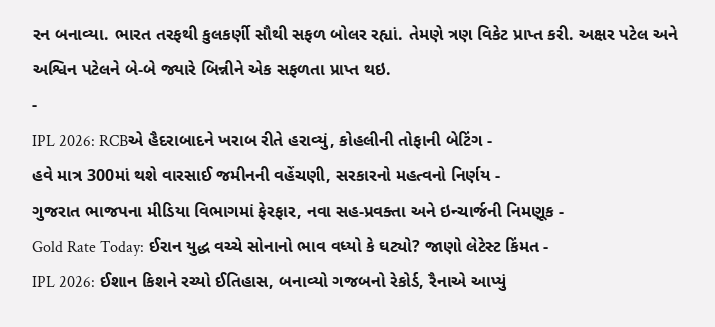રન બનાવ્યા. ભારત તરફથી કુલકર્ણી સૌથી સફળ બોલર રહ્યાં. તેમણે ત્રણ વિકેટ પ્રાપ્ત કરી. અક્ષર પટેલ અને અશ્વિન પટેલને બે-બે જ્યારે બિન્નીને એક સફળતા પ્રાપ્ત થઇ.
-
IPL 2026: RCBએ હૈદરાબાદને ખરાબ રીતે હરાવ્યું, કોહલીની તોફાની બેટિંગ -
હવે માત્ર 300માં થશે વારસાઈ જમીનની વહેંચણી, સરકારનો મહત્વનો નિર્ણય -
ગુજરાત ભાજપના મીડિયા વિભાગમાં ફેરફાર, નવા સહ-પ્રવક્તા અને ઇન્ચાર્જની નિમણૂક -
Gold Rate Today: ઈરાન યુદ્ધ વચ્ચે સોનાનો ભાવ વધ્યો કે ઘટ્યો? જાણો લેટેસ્ટ કિંમત -
IPL 2026: ઈશાન કિશને રચ્યો ઈતિહાસ, બનાવ્યો ગજબનો રેકોર્ડ, રૈનાએ આપ્યું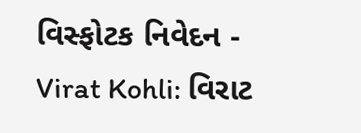વિસ્ફોટક નિવેદન -
Virat Kohli: વિરાટ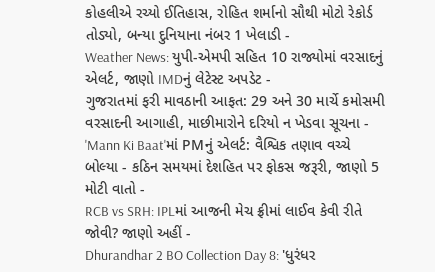કોહલીએ રચ્યો ઈતિહાસ, રોહિત શર્માનો સૌથી મોટો રેકોર્ડ તોડ્યો, બન્યા દુનિયાના નંબર 1 ખેલાડી -
Weather News: યુપી-એમપી સહિત 10 રાજ્યોમાં વરસાદનું એલર્ટ, જાણો IMDનું લેટેસ્ટ અપડેટ -
ગુજરાતમાં ફરી માવઠાની આફત: 29 અને 30 માર્ચે કમોસમી વરસાદની આગાહી, માછીમારોને દરિયો ન ખેડવા સૂચના -
'Mann Ki Baat'માં PMનું એલર્ટ: વૈશ્વિક તણાવ વચ્ચે બોલ્યા - કઠિન સમયમાં દેશહિત પર ફોકસ જરૂરી, જાણો 5 મોટી વાતો -
RCB vs SRH: IPLમાં આજની મેચ ફ્રીમાં લાઈવ કેવી રીતે જોવી? જાણો અહીં -
Dhurandhar 2 BO Collection Day 8: 'ધુરંધર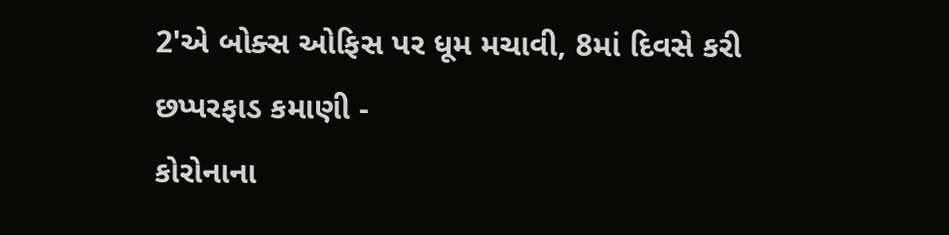2'એ બોક્સ ઓફિસ પર ધૂમ મચાવી, 8માં દિવસે કરી છપ્પરફાડ કમાણી -
કોરોનાના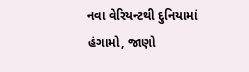નવા વેરિયન્ટથી દુનિયામાં હંગામો, જાણો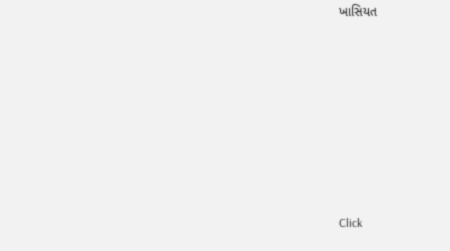ખાસિયત









Click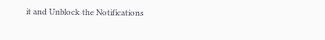it and Unblock the Notifications